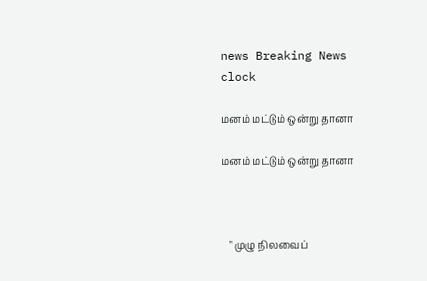news Breaking News
clock

மனம் மட்டும் ஒன்று தானா

மனம் மட்டும் ஒன்று தானா



   " முழு நிலவைப்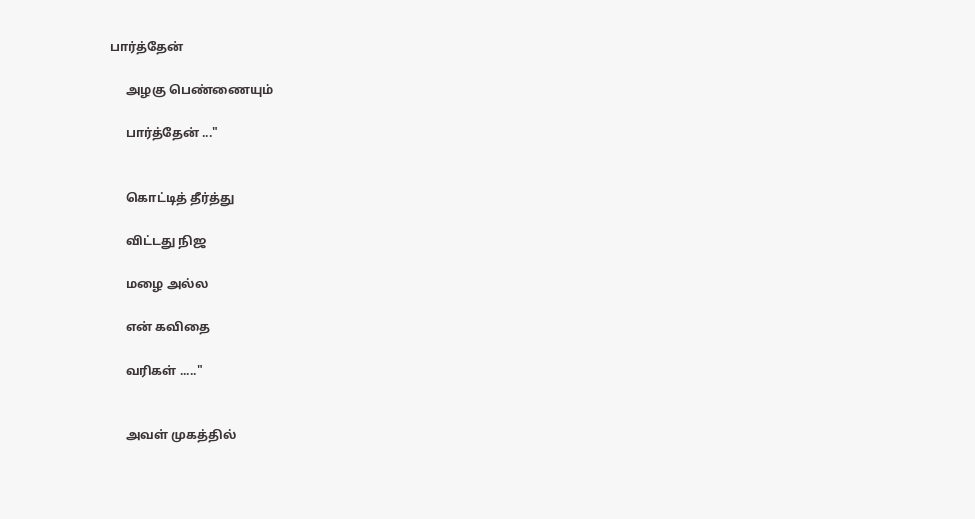பார்த்தேன்

     அழகு பெண்ணையும்

     பார்த்தேன் ..."


     கொட்டித் தீர்த்து

     விட்டது நிஜ

     மழை அல்ல

     என் கவிதை

     வரிகள் ....."


     அவள் முகத்தில்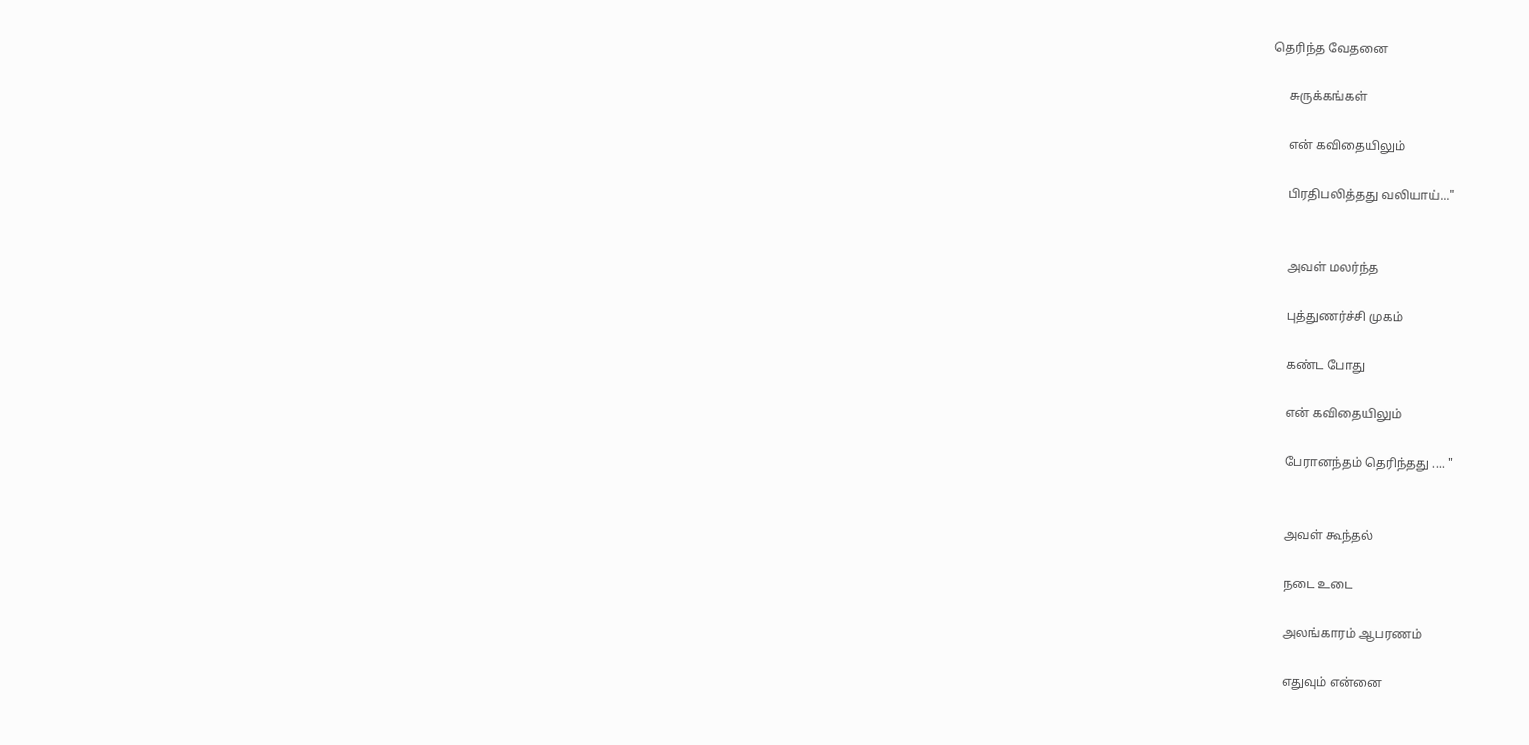தெரிந்த வேதனை

     சுருக்கங்கள்

     என் கவிதையிலும்

     பிரதிபலித்தது வலியாய்..."


     அவள் மலர்ந்த

     புத்துணர்ச்சி முகம்

     கண்ட போது

     என் கவிதையிலும்

     பேரானந்தம் தெரிந்தது .... "


     அவள் கூந்தல்

     நடை உடை

     அலங்காரம் ஆபரணம்

     எதுவும் என்னை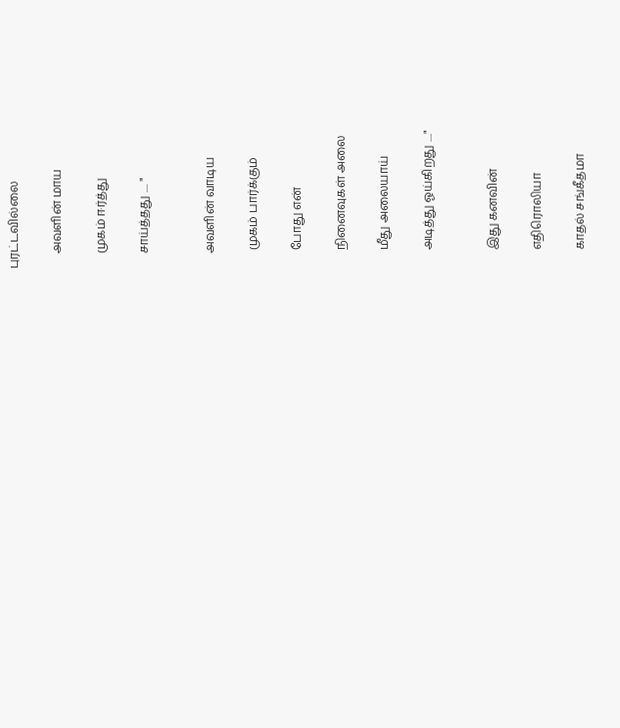புரட்டவில்லை

     அவளின் மாய

     முகம் ஈர்த்து

     சாய்த்தது .... "


     அவளின் வாடிய

      முகம் பார்க்கும்

      போது என்

      நினைவுகள் அலை

      மீது அலையாய்

      அடித்து ஓய்கிறது ...."


      இது கனவின்

      எதிரொலியா

      காதல் சங்கீதமா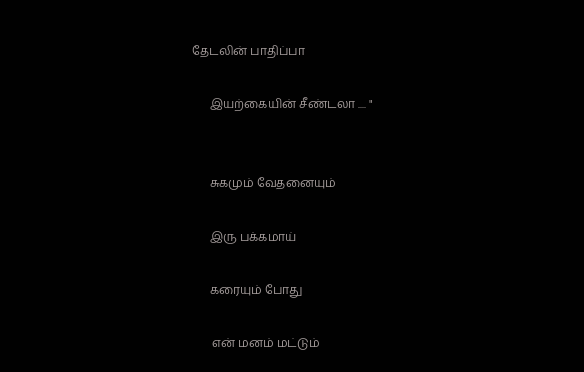தேடலின் பாதிப்பா

      இயற்கையின் சீண்டலா .... "


      சுகமும் வேதனையும்

      இரு பக்கமாய்

      கரையும் போது

       என் மனம் மட்டும்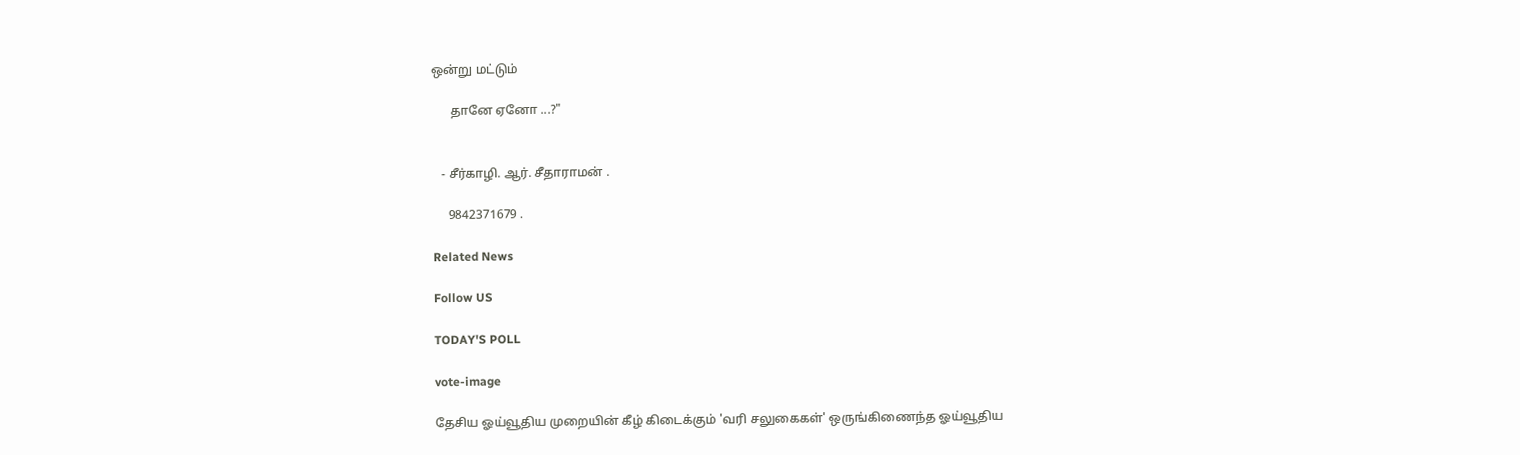ஒன்று மட்டும்

      தானே ஏனோ ...?"


   - சீர்காழி. ஆர். சீதாராமன் .

     9842371679 .

Related News

Follow US

TODAY'S POLL

vote-image

தேசிய ஓய்வூதிய முறையின் கீழ் கிடைக்கும் 'வரி சலுகைகள்' ஒருங்கிணைந்த ஓய்வூதிய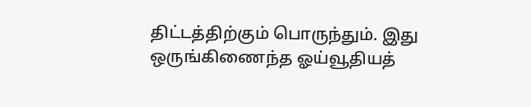திட்டத்திற்கும் பொருந்தும். இது ஒருங்கிணைந்த ஓய்வூதியத்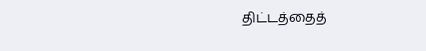திட்டத்தைத்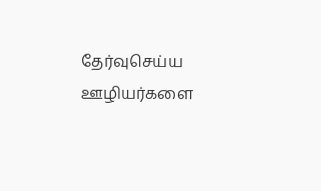தேர்வுசெய்ய ஊழியர்களை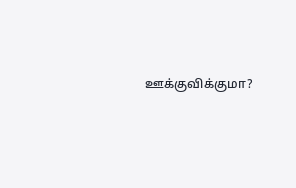ஊக்குவிக்குமா?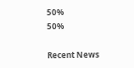50%
50%

Recent News